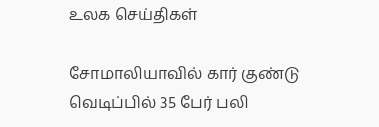உலக செய்திகள்

சோமாலியாவில் கார் குண்டு வெடிப்பில் 35 பேர் பலி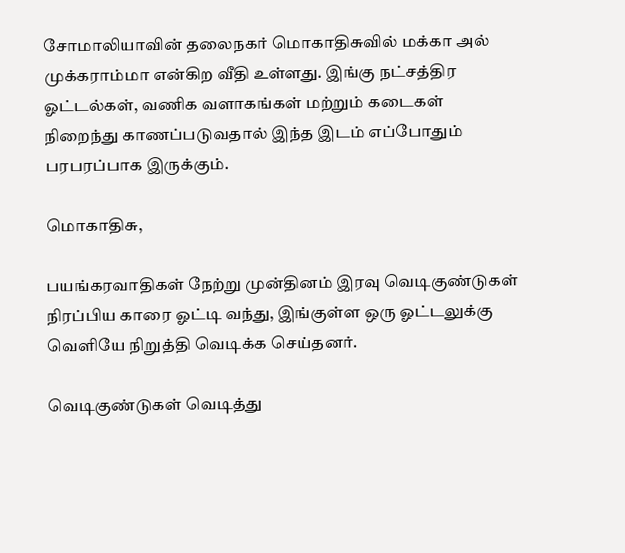சோமாலியாவின் தலைநகர் மொகாதிசுவில் மக்கா அல் முக்கராம்மா என்கிற வீதி உள்ளது. இங்கு நட்சத்திர ஓட்டல்கள், வணிக வளாகங்கள் மற்றும் கடைகள் நிறைந்து காணப்படுவதால் இந்த இடம் எப்போதும் பரபரப்பாக இருக்கும்.

மொகாதிசு,

பயங்கரவாதிகள் நேற்று முன்தினம் இரவு வெடிகுண்டுகள் நிரப்பிய காரை ஓட்டி வந்து, இங்குள்ள ஒரு ஓட்டலுக்கு வெளியே நிறுத்தி வெடிக்க செய்தனர்.

வெடிகுண்டுகள் வெடித்து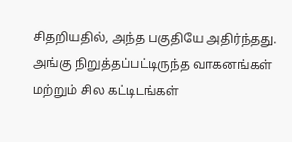சிதறியதில், அந்த பகுதியே அதிர்ந்தது. அங்கு நிறுத்தப்பட்டிருந்த வாகனங்கள் மற்றும் சில கட்டிடங்கள்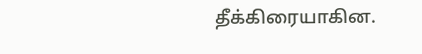தீக்கிரையாகின.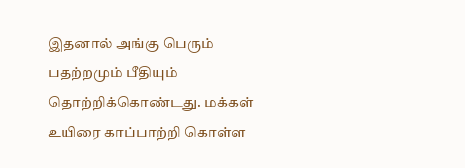இதனால் அங்கு பெரும் பதற்றமும் பீதியும் தொற்றிக்கொண்டது. மக்கள் உயிரை காப்பாற்றி கொள்ள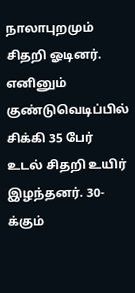நாலாபுறமும் சிதறி ஓடினர். எனினும் குண்டுவெடிப்பில் சிக்கி 35 பேர் உடல் சிதறி உயிர் இழந்தனர். 30-க்கும்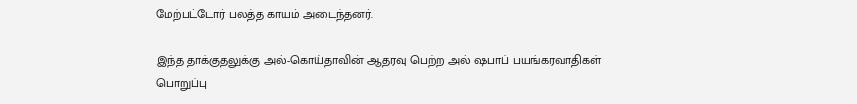மேற்பட்டோர் பலத்த காயம் அடைந்தனர்.

இந்த தாக்குதலுக்கு அல்-கொய்தாவின் ஆதரவு பெற்ற அல் ஷபாப் பயங்கரவாதிகள் பொறுப்பு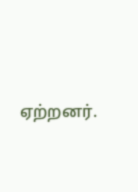ஏற்றனர்.